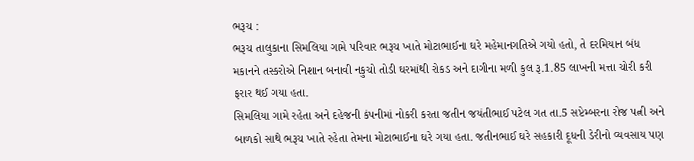ભરૂચ :
ભરૂચ તાલુકાના સિમલિયા ગામે પરિવાર ભરૂચ ખાતે મોટાભાઈના ઘરે મહેમાનગતિએ ગયો હતો, તે દરમિયાન બંધ મકાનને તસ્કરોએ નિશાન બનાવી નકુચો તોડી ઘરમાંથી રોકડ અને દાગીના મળી કુલ રૂ.1.85 લાખની મત્તા ચોરી કરી ફરાર થઈ ગયા હતા.
સિમલિયા ગામે રહેતા અને દહેજની કંપનીમાં નોકરી કરતા જતીન જયંતીભાઈ પટેલ ગત તા.5 સપ્ટેમ્બરના રોજ પત્ની અને બાળકો સાથે ભરૂચ ખાતે રહેતા તેમના મોટાભાઈના ઘરે ગયા હતા. જતીનભાઈ ઘરે સહકારી દૂધની ડેરીનો વ્યવસાય પણ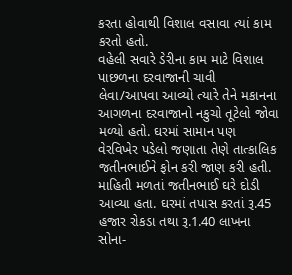કરતા હોવાથી વિશાલ વસાવા ત્યાં કામ કરતો હતો.
વહેલી સવારે ડેરીના કામ માટે વિશાલ પાછળના દરવાજાની ચાવી લેવા/આપવા આવ્યો ત્યારે તેને મકાનના આગળના દરવાજાનો નકુચો તૂટેલો જોવા મળ્યો હતો. ઘરમાં સામાન પણ વેરવિખેર પડેલો જણાતા તેણે તાત્કાલિક જતીનભાઈને ફોન કરી જાણ કરી હતી.
માહિતી મળતાં જતીનભાઈ ઘરે દોડી આવ્યા હતા. ઘરમાં તપાસ કરતાં રૂ.45 હજાર રોકડા તથા રૂ.1.40 લાખના સોના-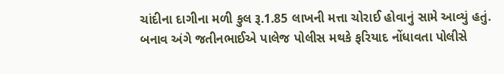ચાંદીના દાગીના મળી કુલ રૂ.1.85 લાખની મત્તા ચોરાઈ હોવાનું સામે આવ્યું હતું.
બનાવ અંગે જતીનભાઈએ પાલેજ પોલીસ મથકે ફરિયાદ નોંધાવતા પોલીસે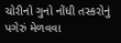ચોરીનો ગુનો નોંધી તસ્કરોનું પગેરું મેળવવા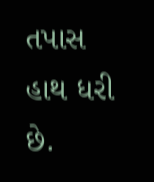તપાસ હાથ ધરી છે.